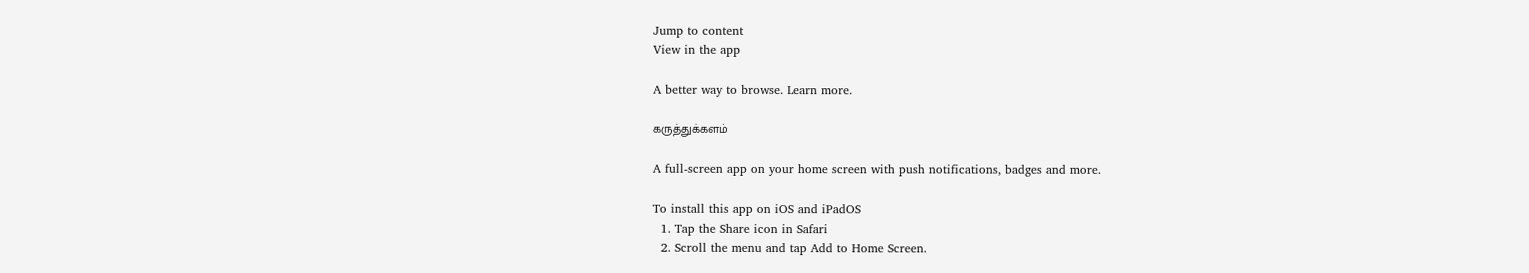Jump to content
View in the app

A better way to browse. Learn more.

கருத்துக்களம்

A full-screen app on your home screen with push notifications, badges and more.

To install this app on iOS and iPadOS
  1. Tap the Share icon in Safari
  2. Scroll the menu and tap Add to Home Screen.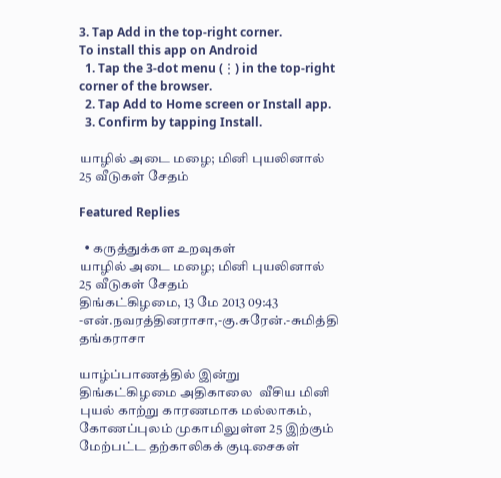3. Tap Add in the top-right corner.
To install this app on Android
  1. Tap the 3-dot menu (⋮) in the top-right corner of the browser.
  2. Tap Add to Home screen or Install app.
  3. Confirm by tapping Install.

யாழில் அடை மழை; மினி புயலினால் 25 வீடுகள் சேதம்

Featured Replies

  • கருத்துக்கள உறவுகள்
யாழில் அடை மழை; மினி புயலினால் 25 வீடுகள் சேதம்
திங்கட்கிழமை, 13 மே 2013 09:43
-என்.நவரத்தினராசா,-கு.சுரேன்.-சுமித்தி தங்கராசா

யாழ்ப்பாணத்தில் இன்று திங்கட்கிழமை அதிகாலை  வீசிய மினி புயல் காற்று காரணமாக மல்லாகம், கோணப்புலம் முகாமிலுள்ள 25 இற்கும் மேற்பட்ட தற்காலிகக் குடிசைகள்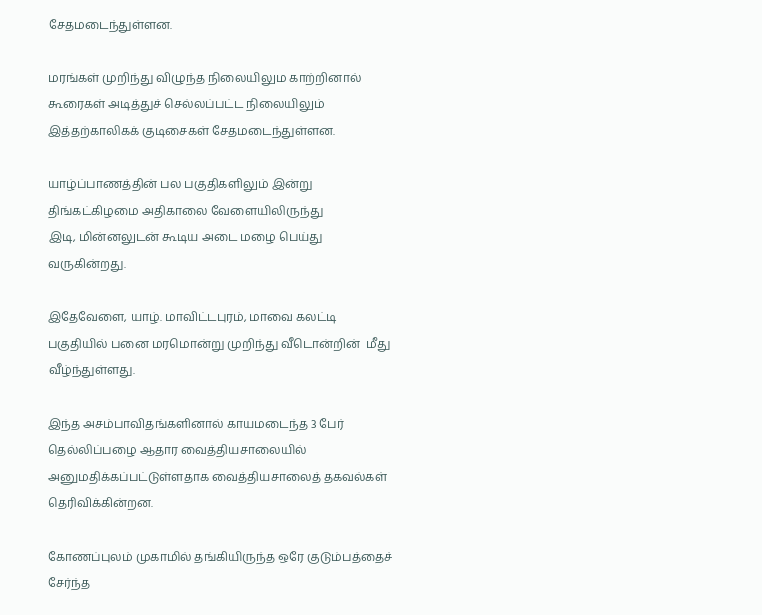சேதமடைந்துள்ளன.

மரங்கள் முறிந்து விழுந்த நிலையிலும காற்றினால் கூரைகள் அடித்துச் செல்லப்பட்ட நிலையிலும் இத்தற்காலிகக் குடிசைகள் சேதமடைந்துள்ளன.

யாழ்ப்பாணத்தின் பல பகுதிகளிலும் இன்று திங்கட்கிழமை அதிகாலை வேளையிலிருந்து
இடி, மின்னலுடன் கூடிய அடை மழை பெய்து வருகின்றது.

இதேவேளை, யாழ். மாவிட்டபுரம், மாவை கலட்டி பகுதியில் பனை மரமொன்று முறிந்து வீடொன்றின்  மீது வீழ்ந்துள்ளது.

இந்த அசம்பாவிதங்களினால் காயமடைந்த 3 பேர் தெல்லிப்பழை ஆதார வைத்தியசாலையில் அனுமதிக்கப்பட்டுள்ளதாக வைத்தியசாலைத் தகவல்கள் தெரிவிக்கின்றன.

கோணப்புலம் முகாமில் தங்கியிருந்த ஒரே குடும்பத்தைச் சேர்ந்த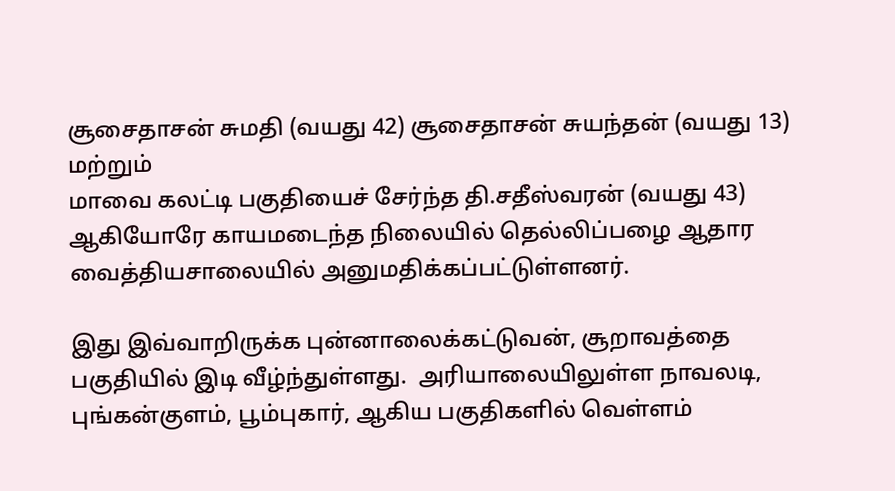சூசைதாசன் சுமதி (வயது 42) சூசைதாசன் சுயந்தன் (வயது 13) மற்றும்
மாவை கலட்டி பகுதியைச் சேர்ந்த தி.சதீஸ்வரன் (வயது 43) ஆகியோரே காயமடைந்த நிலையில் தெல்லிப்பழை ஆதார வைத்தியசாலையில் அனுமதிக்கப்பட்டுள்ளனர்.

இது இவ்வாறிருக்க புன்னாலைக்கட்டுவன், சூறாவத்தை பகுதியில் இடி வீழ்ந்துள்ளது.  அரியாலையிலுள்ள நாவலடி, புங்கன்குளம், பூம்புகார், ஆகிய பகுதிகளில் வெள்ளம்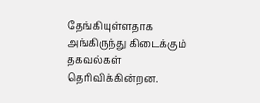தேங்கியுள்ளதாக அங்கிருந்து கிடைக்கும் தகவல்கள் தெரிவிக்கின்றன.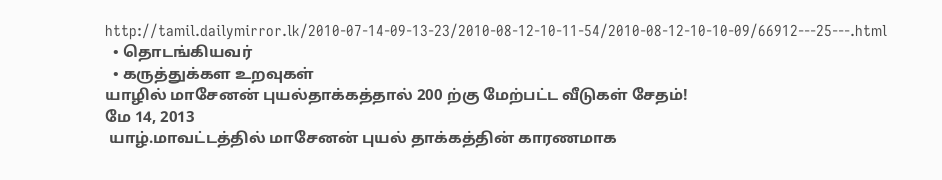http://tamil.dailymirror.lk/2010-07-14-09-13-23/2010-08-12-10-11-54/2010-08-12-10-10-09/66912---25---.html
  • தொடங்கியவர்
  • கருத்துக்கள உறவுகள்
யாழில் மாசேனன் புயல்தாக்கத்தால் 200 ற்கு மேற்பட்ட வீடுகள் சேதம்!
மே 14, 2013
 யாழ்.மாவட்டத்தில் மாசேனன் புயல் தாக்கத்தின் காரணமாக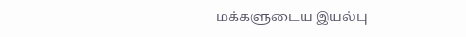மக்களுடைய இயல்பு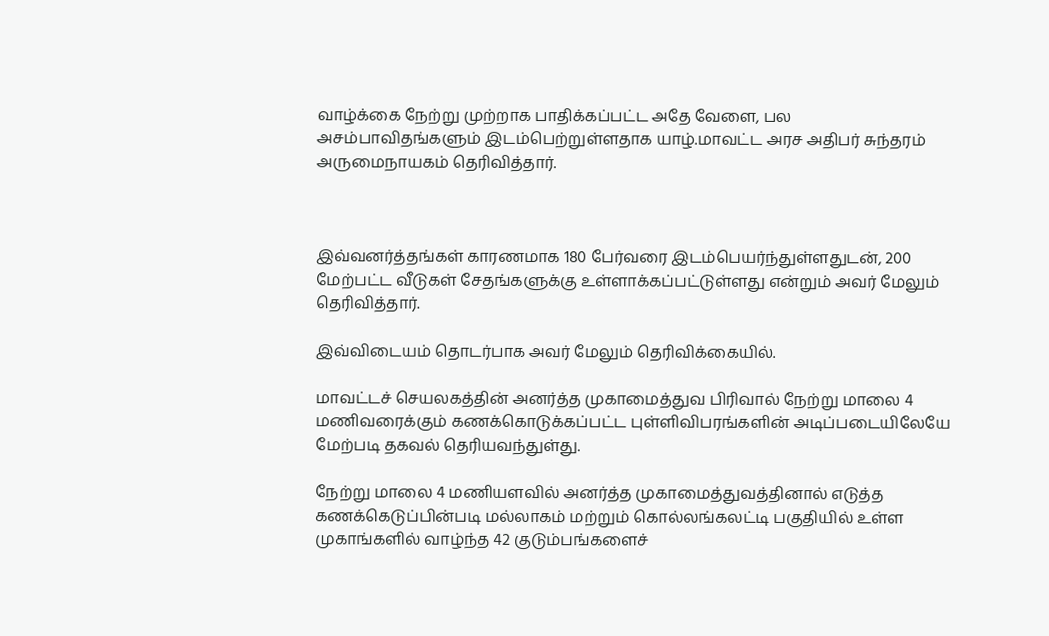வாழ்க்கை நேற்று முற்றாக பாதிக்கப்பட்ட அதே வேளை, பல அசம்பாவிதங்களும் இடம்பெற்றுள்ளதாக யாழ்.மாவட்ட அரச அதிபர் சுந்தரம் அருமைநாயகம் தெரிவித்தார்.



இவ்வனர்த்தங்கள் காரணமாக 180 பேர்வரை இடம்பெயர்ந்துள்ளதுடன், 200 மேற்பட்ட வீடுகள் சேதங்களுக்கு உள்ளாக்கப்பட்டுள்ளது என்றும் அவர் மேலும் தெரிவித்தார்.

இவ்விடையம் தொடர்பாக அவர் மேலும் தெரிவிக்கையில்.

மாவட்டச் செயலகத்தின் அனர்த்த முகாமைத்துவ பிரிவால் நேற்று மாலை 4 மணிவரைக்கும் கணக்கொடுக்கப்பட்ட புள்ளிவிபரங்களின் அடிப்படையிலேயே மேற்படி தகவல் தெரியவந்துள்து.

நேற்று மாலை 4 மணியளவில் அனர்த்த முகாமைத்துவத்தினால் எடுத்த கணக்கெடுப்பின்படி மல்லாகம் மற்றும் கொல்லங்கலட்டி பகுதியில் உள்ள முகாங்களில் வாழ்ந்த 42 குடும்பங்களைச்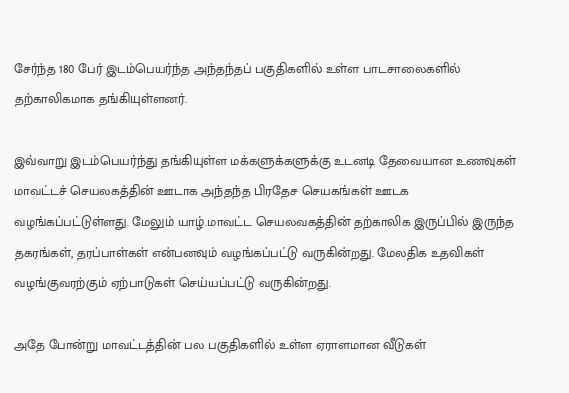சேர்ந்த 180 பேர் இடம்பெயர்ந்த அந்தந்தப் பகுதிகளில் உள்ள பாடசாலைகளில் தற்காலிகமாக தங்கியுள்ளனர்.

இவ்வாறு இடம்பெயர்ந்து தங்கியுள்ள மக்களுக்களுக்கு உடனடி தேவையான உணவுகள் மாவட்டச் செயலகத்தின் ஊடாக அந்தந்த பிரதேச செயகங்கள் ஊடக வழங்கப்பட்டுள்ளது. மேலும் யாழ்.மாவட்ட செயலவகத்தின் தற்காலிக இருப்பில் இருந்த தகரங்கள், தரப்பாள்கள் என்பனவும் வழங்கப்பட்டு வருகின்றது. மேலதிக உதவிகள் வழங்குவரற்கும் ஏற்பாடுகள் செய்யப்பட்டு வருகின்றது.

அதே போன்று மாவட்டத்தின் பல பகுதிகளில் உள்ள ஏராளமான வீடுகள்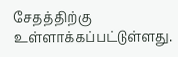சேதத்திற்கு உள்ளாக்கப்பட்டுள்ளது.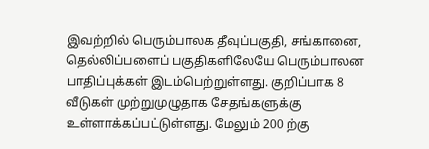இவற்றில் பெரும்பாலக தீவுப்பகுதி, சங்கானை, தெல்லிப்பளைப் பகுதிகளிலேயே பெரும்பாலன பாதிப்புக்கள் இடம்பெற்றுள்ளது. குறிப்பாக 8 வீடுகள் முற்றுமுழுதாக சேதங்களுக்கு உள்ளாக்கப்பட்டுள்ளது. மேலும் 200 ற்கு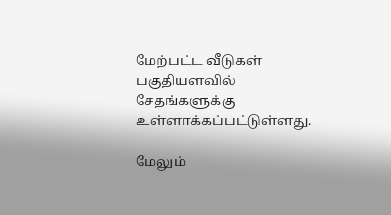மேற்பட்ட வீடுகள் பகுதியளவில் சேதங்களுக்கு உள்ளாக்கப்பட்டுள்ளது.

மேலும்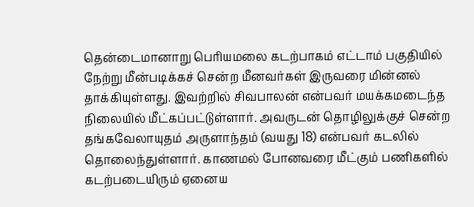தென்டைமானாறு பெரியமலை கடற்பாகம் எட்டாம் பகுதியில் நேற்று மீன்படிக்கச் சென்ற மீனவர்கள் இருவரை மின்னல் தாக்கியுள்ளது. இவற்றில் சிவபாலன் என்பவர் மயக்கமடைந்த நிலையில் மீட்கப்பட்டுள்ளார். அவருடன் தொழிலுக்குச் சென்ற தங்கவேலாயுதம் அருளாந்தம் (வயது 18) என்பவர் கடலில் தொலைந்துள்ளார். காணமல் போனவரை மீட்கும் பணிகளில் கடற்படையிரும் ஏனைய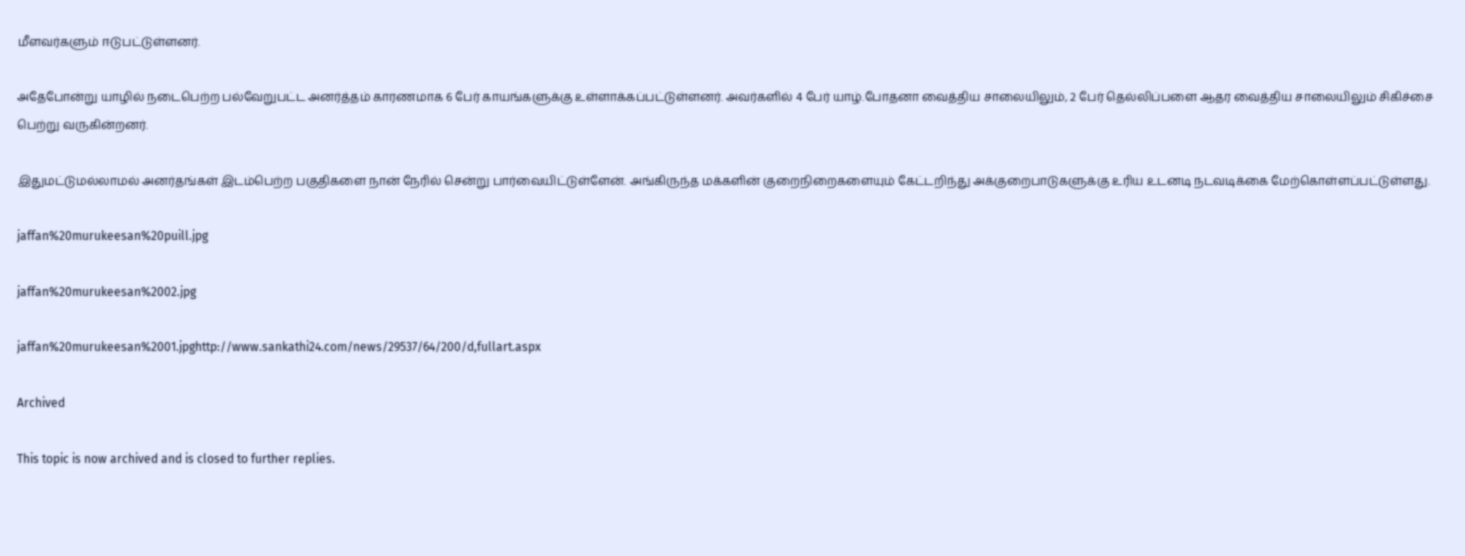மீளவர்களும் ஈடுபட்டுள்ளனர்.

அதேபோன்று யாழில் நடைபெற்ற பல்வேறுபட்ட அனர்த்தம் காரணமாக 6 பேர் காயங்களுக்கு உள்ளாக்கப்பட்டுள்ளனர். அவர்களில் 4 பேர் யாழ்.போதனா வைத்திய சாலையிலும், 2 பேர் தெல்லிப்பளை ஆதர வைத்திய சாலையிலும் சிகிச்சை பெற்று வருகின்றனர்.

இதுமட்டுமல்லாமல் அனர்தங்கள் இடம்பெற்ற பகுதிகளை நான் நேரில் சென்று பார்வையிட்டுள்ளேன். அங்கிருந்த மக்களின் குறைநிறைகளையும் கேட்டறிந்து அக்குறைபாடுகளுக்கு உரிய உடனடி நடவடிக்கை மேற்கொள்ளப்பட்டுள்ளது.

jaffan%20murukeesan%20puill.jpg

jaffan%20murukeesan%2002.jpg

jaffan%20murukeesan%2001.jpghttp://www.sankathi24.com/news/29537/64/200/d,fullart.aspx

Archived

This topic is now archived and is closed to further replies.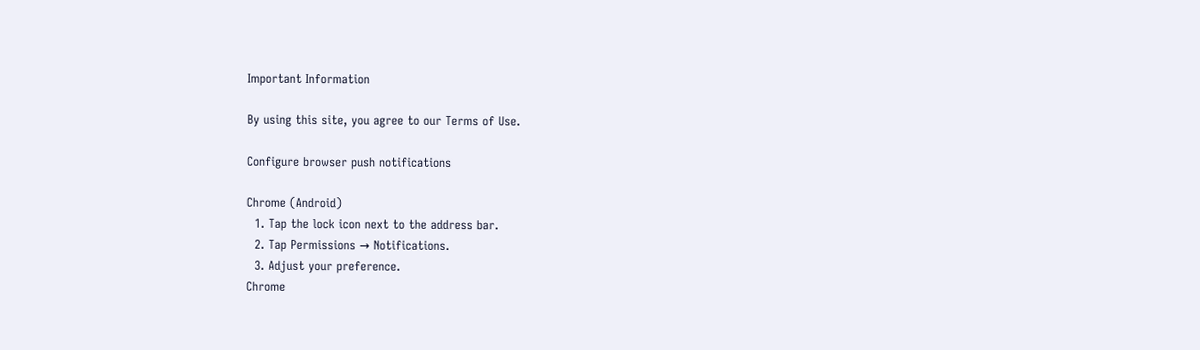Important Information

By using this site, you agree to our Terms of Use.

Configure browser push notifications

Chrome (Android)
  1. Tap the lock icon next to the address bar.
  2. Tap Permissions → Notifications.
  3. Adjust your preference.
Chrome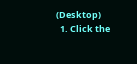(Desktop)
  1. Click the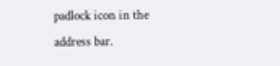padlock icon in the address bar.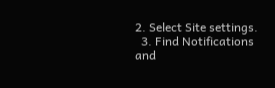2. Select Site settings.
  3. Find Notifications and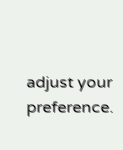adjust your preference.